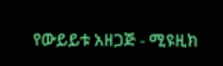የውይይቱ አዘጋጅ - ሚዩዚክ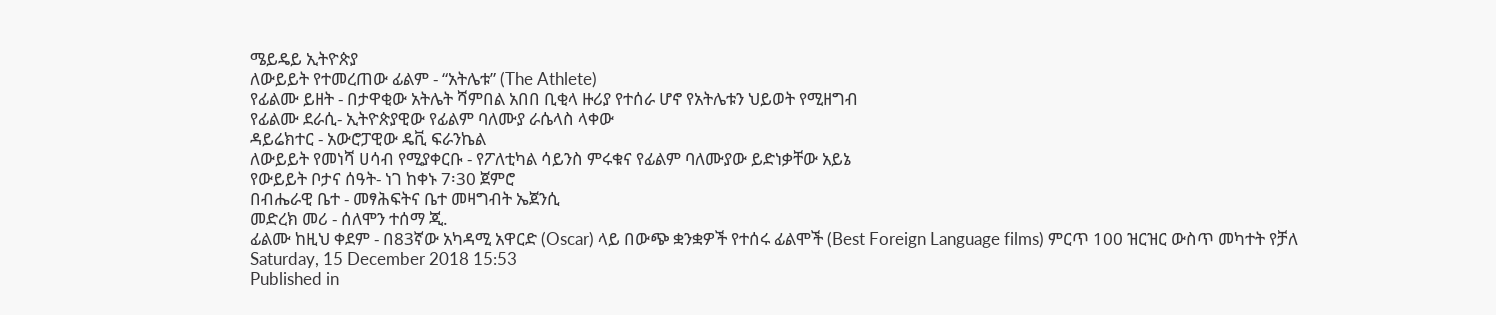ሜይዴይ ኢትዮጵያ
ለውይይት የተመረጠው ፊልም - “አትሌቱ” (The Athlete)
የፊልሙ ይዘት - በታዋቂው አትሌት ሻምበል አበበ ቢቂላ ዙሪያ የተሰራ ሆኖ የአትሌቱን ህይወት የሚዘግብ
የፊልሙ ደራሲ- ኢትዮጵያዊው የፊልም ባለሙያ ራሴላስ ላቀው
ዳይሬክተር - አውሮፓዊው ዴቪ ፍራንኬል
ለውይይት የመነሻ ሀሳብ የሚያቀርቡ - የፖለቲካል ሳይንስ ምሩቁና የፊልም ባለሙያው ይድነቃቸው አይኔ
የውይይት ቦታና ሰዓት- ነገ ከቀኑ 7፡30 ጀምሮ
በብሔራዊ ቤተ - መፃሕፍትና ቤተ መዛግብት ኤጀንሲ
መድረክ መሪ - ሰለሞን ተሰማ ጂ.
ፊልሙ ከዚህ ቀደም - በ83ኛው አካዳሚ አዋርድ (Oscar) ላይ በውጭ ቋንቋዎች የተሰሩ ፊልሞች (Best Foreign Language films) ምርጥ 100 ዝርዝር ውስጥ መካተት የቻለ
Saturday, 15 December 2018 15:53
Published in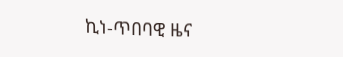ኪነ-ጥበባዊ ዜና